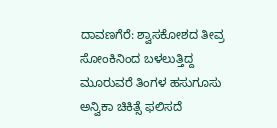ದಾವಣಗೆರೆ: ಶ್ವಾಸಕೋಶದ ತೀವ್ರ ಸೋಂಕಿನಿಂದ ಬಳಲುತ್ತಿದ್ದ ಮೂರುವರೆ ತಿಂಗಳ ಹಸುಗೂಸು ಅನ್ವಿಕಾ ಚಿಕಿತ್ಸೆ ಫಲಿಸದೆ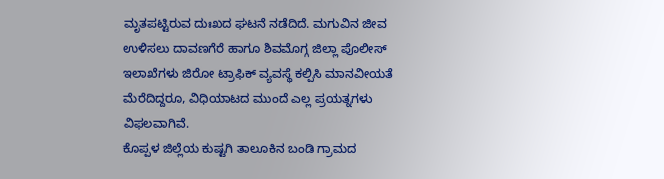ಮೃತಪಟ್ಟಿರುವ ದುಃಖದ ಘಟನೆ ನಡೆದಿದೆ. ಮಗುವಿನ ಜೀವ ಉಳಿಸಲು ದಾವಣಗೆರೆ ಹಾಗೂ ಶಿವಮೊಗ್ಗ ಜಿಲ್ಲಾ ಪೊಲೀಸ್ ಇಲಾಖೆಗಳು ಜಿರೋ ಟ್ರಾಫಿಕ್ ವ್ಯವಸ್ಥೆ ಕಲ್ಪಿಸಿ ಮಾನವೀಯತೆ ಮೆರೆದಿದ್ದರೂ, ವಿಧಿಯಾಟದ ಮುಂದೆ ಎಲ್ಲ ಪ್ರಯತ್ನಗಳು ವಿಫಲವಾಗಿವೆ.
ಕೊಪ್ಪಳ ಜಿಲ್ಲೆಯ ಕುಷ್ಟಗಿ ತಾಲೂಕಿನ ಬಂಡಿ ಗ್ರಾಮದ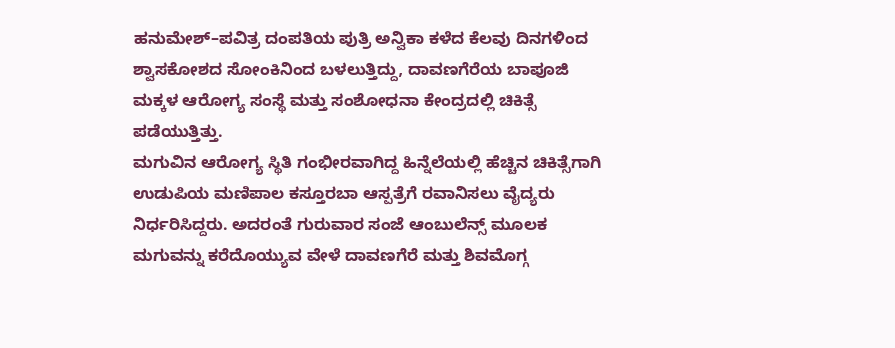ಹನುಮೇಶ್–ಪವಿತ್ರ ದಂಪತಿಯ ಪುತ್ರಿ ಅನ್ವಿಕಾ ಕಳೆದ ಕೆಲವು ದಿನಗಳಿಂದ ಶ್ವಾಸಕೋಶದ ಸೋಂಕಿನಿಂದ ಬಳಲುತ್ತಿದ್ದು, ದಾವಣಗೆರೆಯ ಬಾಪೂಜಿ ಮಕ್ಕಳ ಆರೋಗ್ಯ ಸಂಸ್ಥೆ ಮತ್ತು ಸಂಶೋಧನಾ ಕೇಂದ್ರದಲ್ಲಿ ಚಿಕಿತ್ಸೆ ಪಡೆಯುತ್ತಿತ್ತು.
ಮಗುವಿನ ಆರೋಗ್ಯ ಸ್ಥಿತಿ ಗಂಭೀರವಾಗಿದ್ದ ಹಿನ್ನೆಲೆಯಲ್ಲಿ ಹೆಚ್ಚಿನ ಚಿಕಿತ್ಸೆಗಾಗಿ ಉಡುಪಿಯ ಮಣಿಪಾಲ ಕಸ್ತೂರಬಾ ಆಸ್ಪತ್ರೆಗೆ ರವಾನಿಸಲು ವೈದ್ಯರು ನಿರ್ಧರಿಸಿದ್ದರು. ಅದರಂತೆ ಗುರುವಾರ ಸಂಜೆ ಆಂಬುಲೆನ್ಸ್ ಮೂಲಕ ಮಗುವನ್ನು ಕರೆದೊಯ್ಯುವ ವೇಳೆ ದಾವಣಗೆರೆ ಮತ್ತು ಶಿವಮೊಗ್ಗ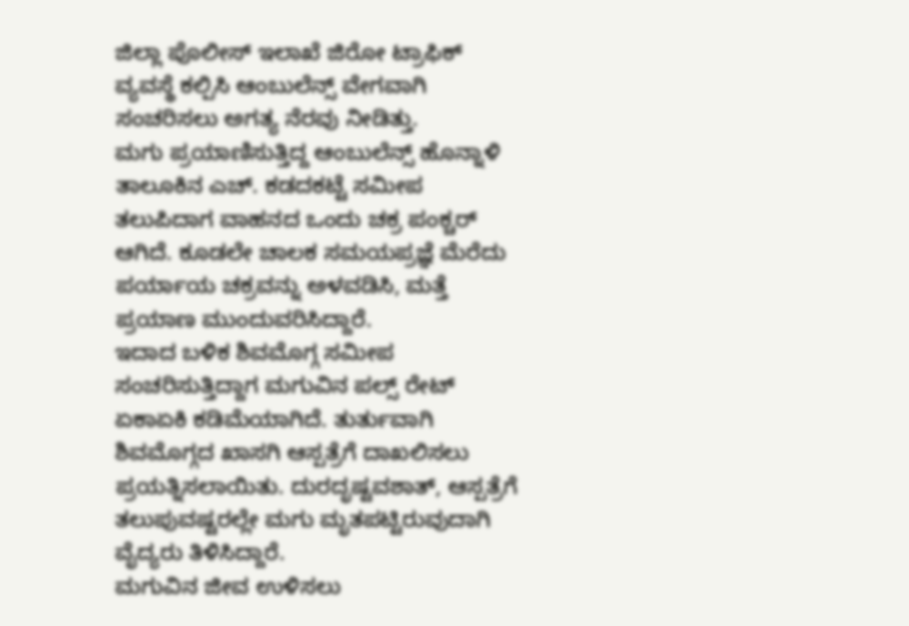ಜಿಲ್ಲಾ ಪೊಲೀಸ್ ಇಲಾಖೆ ಜಿರೋ ಟ್ರಾಫಿಕ್ ವ್ಯವಸ್ಥೆ ಕಲ್ಪಿಸಿ ಆಂಬುಲೆನ್ಸ್ ವೇಗವಾಗಿ ಸಂಚರಿಸಲು ಅಗತ್ಯ ನೆರವು ನೀಡಿತ್ತು.
ಮಗು ಪ್ರಯಾಣಿಸುತ್ತಿದ್ದ ಆಂಬುಲೆನ್ಸ್ ಹೊನ್ನಾಳಿ ತಾಲೂಕಿನ ಎಚ್. ಕಡದಕಟ್ಟೆ ಸಮೀಪ ತಲುಪಿದಾಗ ವಾಹನದ ಒಂದು ಚಕ್ರ ಪಂಕ್ಚರ್ ಆಗಿದೆ. ಕೂಡಲೇ ಚಾಲಕ ಸಮಯಪ್ರಜ್ಞೆ ಮೆರೆದು ಪರ್ಯಾಯ ಚಕ್ರವನ್ನು ಅಳವಡಿಸಿ, ಮತ್ತೆ ಪ್ರಯಾಣ ಮುಂದುವರಿಸಿದ್ದಾರೆ.
ಇದಾದ ಬಳಿಕ ಶಿವಮೊಗ್ಗ ಸಮೀಪ ಸಂಚರಿಸುತ್ತಿದ್ದಾಗ ಮಗುವಿನ ಪಲ್ಸ್ ರೇಟ್ ಏಕಾಏಕಿ ಕಡಿಮೆಯಾಗಿದೆ. ತುರ್ತುವಾಗಿ ಶಿವಮೊಗ್ಗದ ಖಾಸಗಿ ಆಸ್ಪತ್ರೆಗೆ ದಾಖಲಿಸಲು ಪ್ರಯತ್ನಿಸಲಾಯಿತು. ದುರದೃಷ್ಟವಶಾತ್, ಆಸ್ಪತ್ರೆಗೆ ತಲುಪುವಷ್ಟರಲ್ಲೇ ಮಗು ಮೃತಪಟ್ಟಿರುವುದಾಗಿ ವೈದ್ಯರು ತಿಳಿಸಿದ್ದಾರೆ.
ಮಗುವಿನ ಜೀವ ಉಳಿಸಲು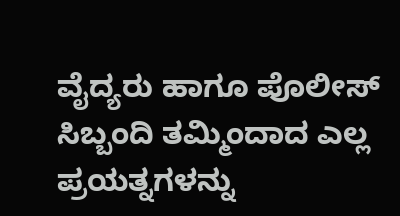ವೈದ್ಯರು ಹಾಗೂ ಪೊಲೀಸ್ ಸಿಬ್ಬಂದಿ ತಮ್ಮಿಂದಾದ ಎಲ್ಲ ಪ್ರಯತ್ನಗಳನ್ನು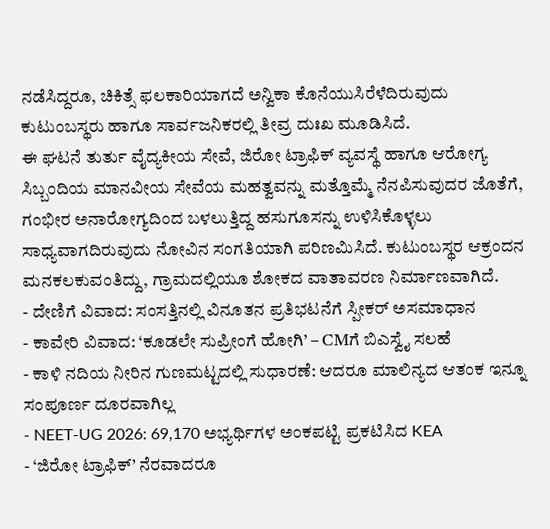ನಡೆಸಿದ್ದರೂ, ಚಿಕಿತ್ಸೆ ಫಲಕಾರಿಯಾಗದೆ ಅನ್ವಿಕಾ ಕೊನೆಯುಸಿರೆಳೆದಿರುವುದು ಕುಟುಂಬಸ್ಥರು ಹಾಗೂ ಸಾರ್ವಜನಿಕರಲ್ಲಿ ತೀವ್ರ ದುಃಖ ಮೂಡಿಸಿದೆ.
ಈ ಘಟನೆ ತುರ್ತು ವೈದ್ಯಕೀಯ ಸೇವೆ, ಜಿರೋ ಟ್ರಾಫಿಕ್ ವ್ಯವಸ್ಥೆ ಹಾಗೂ ಆರೋಗ್ಯ ಸಿಬ್ಬಂದಿಯ ಮಾನವೀಯ ಸೇವೆಯ ಮಹತ್ವವನ್ನು ಮತ್ತೊಮ್ಮೆ ನೆನಪಿಸುವುದರ ಜೊತೆಗೆ, ಗಂಭೀರ ಅನಾರೋಗ್ಯದಿಂದ ಬಳಲುತ್ತಿದ್ದ ಹಸುಗೂಸನ್ನು ಉಳಿಸಿಕೊಳ್ಳಲು ಸಾಧ್ಯವಾಗದಿರುವುದು ನೋವಿನ ಸಂಗತಿಯಾಗಿ ಪರಿಣಮಿಸಿದೆ. ಕುಟುಂಬಸ್ಥರ ಆಕ್ರಂದನ ಮನಕಲಕುವಂತಿದ್ದು, ಗ್ರಾಮದಲ್ಲಿಯೂ ಶೋಕದ ವಾತಾವರಣ ನಿರ್ಮಾಣವಾಗಿದೆ.
- ದೇಣಿಗೆ ವಿವಾದ: ಸಂಸತ್ತಿನಲ್ಲಿ ವಿನೂತನ ಪ್ರತಿಭಟನೆಗೆ ಸ್ಪೀಕರ್ ಅಸಮಾಧಾನ
- ಕಾವೇರಿ ವಿವಾದ: ‘ಕೂಡಲೇ ಸುಪ್ರೀಂಗೆ ಹೋಗಿ’ – CMಗೆ ಬಿಎಸ್ವೈ ಸಲಹೆ
- ಕಾಳಿ ನದಿಯ ನೀರಿನ ಗುಣಮಟ್ಟದಲ್ಲಿ ಸುಧಾರಣೆ: ಆದರೂ ಮಾಲಿನ್ಯದ ಆತಂಕ ಇನ್ನೂ ಸಂಪೂರ್ಣ ದೂರವಾಗಿಲ್ಲ
- NEET-UG 2026: 69,170 ಅಭ್ಯರ್ಥಿಗಳ ಅಂಕಪಟ್ಟಿ ಪ್ರಕಟಿಸಿದ KEA
- ‘ಜಿರೋ ಟ್ರಾಫಿಕ್’ ನೆರವಾದರೂ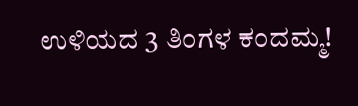ಉಳಿಯದ 3 ತಿಂಗಳ ಕಂದಮ್ಮ!